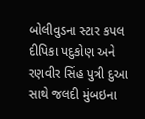બોલીવુડના સ્ટાર કપલ દીપિકા પદુકોણ અને રણવીર સિંહ પુત્રી દુઆ સાથે જલદી મુંબઇના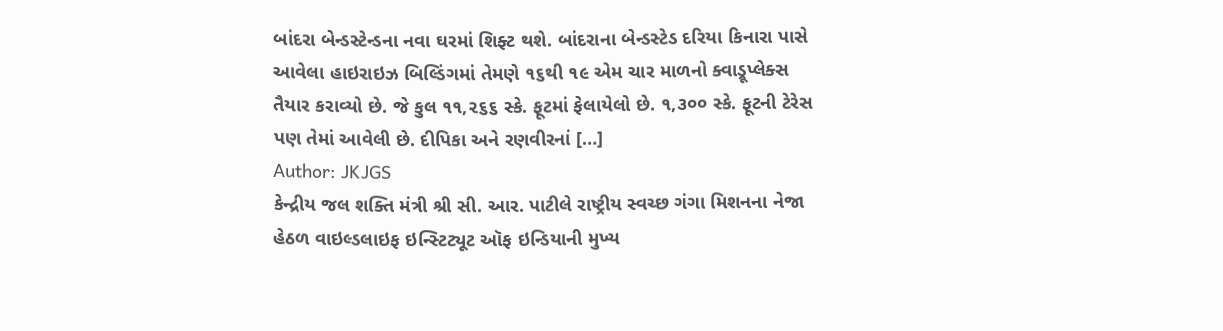બાંદરા બેન્ડસ્ટેન્ડના નવા ઘરમાં શિફ્ટ થશે. બાંદરાના બેન્ડસ્ટેડ દરિયા કિનારા પાસે આવેલા હાઇરાઇઝ બિલ્ડિંગમાં તેમણે ૧૬થી ૧૯ એમ ચાર માળનો ક્વાડ્રૂપ્લેક્સ તૈયાર કરાવ્યો છે. જે કુલ ૧૧,૨૬૬ સ્કે. ફૂટમાં ફેલાયેલો છે. ૧,૩૦૦ સ્કે. ફૂટની ટેરેસ પણ તેમાં આવેલી છે. દીપિકા અને રણવીરનાં […]
Author: JKJGS
કેન્દ્રીય જલ શક્તિ મંત્રી શ્રી સી. આર. પાટીલે રાષ્ટ્રીય સ્વચ્છ ગંગા મિશનના નેજા હેઠળ વાઇલ્ડલાઇફ ઇન્સ્ટિટ્યૂટ ઑફ ઇન્ડિયાની મુખ્ય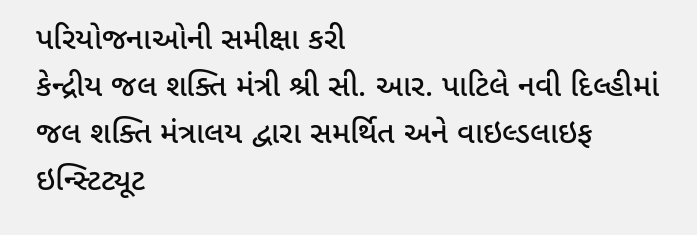પરિયોજનાઓની સમીક્ષા કરી
કેન્દ્રીય જલ શક્તિ મંત્રી શ્રી સી. આર. પાટિલે નવી દિલ્હીમાં જલ શક્તિ મંત્રાલય દ્વારા સમર્થિત અને વાઇલ્ડલાઇફ ઇન્સ્ટિટ્યૂટ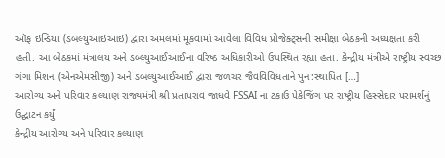ઑફ ઇન્ડિયા (ડબલ્યુઆઇઆઇ) દ્વારા અમલમાં મૂકવામાં આવેલા વિવિધ પ્રોજેક્ટ્સની સમીક્ષા બેઠકની અધ્યક્ષતા કરી હતી. આ બેઠકમાં મંત્રાલય અને ડબ્લ્યુઆઈઆઈના વરિષ્ઠ અધિકારીઓ ઉપસ્થિત રહ્યા હતા. કેન્દ્રીય મંત્રીએ રાષ્ટ્રીય સ્વચ્છ ગંગા મિશન (એનએમસીજી) અને ડબલ્યુઆઈઆઈ દ્વારા જળચર જૈવવિવિધતાને પુન:સ્થાપિત […]
આરોગ્ય અને પરિવાર કલ્યાણ રાજ્યમંત્રી શ્રી પ્રતાપરાવ જાધવે FSSAI ના ટકાઉ પેકેજિંગ પર રાષ્ટ્રીય હિસ્સેદાર પરામર્શનું ઉદ્ઘાટન કર્યું
કેન્દ્રીય આરોગ્ય અને પરિવાર કલ્યાણ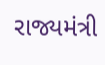રાજ્યમંત્રી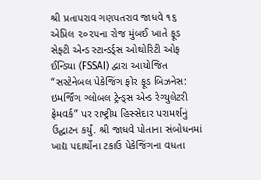શ્રી પ્રતાપરાવ ગણપતરાવ જાધવે ૧૬ એપ્રિલ ૨૦૨૫ના રોજ મુંબઈ ખાતે ફૂડ સેફ્ટી એન્ડ સ્ટાન્ડર્ડ્સ ઓથોરિટી ઓફ ઈન્ડિયા (FSSAI) દ્વારા આયોજિત “સસ્ટેનેબલ પેકેજિંગ ફોર ફૂડ બિઝનેસ: ઇમર્જિંગ ગ્લોબલ ટ્રેન્ડ્સ એન્ડ રેગ્યુલેટરી ફ્રેમવર્ક” પર રાષ્ટ્રીય હિસ્સેદાર પરામર્શનું ઉદ્ઘાટન કર્યું. શ્રી જાધવે પોતાના સંબોધનમાં ખાદ્ય પદાર્થોના ટકાઉ પેકેજિંગના વધતા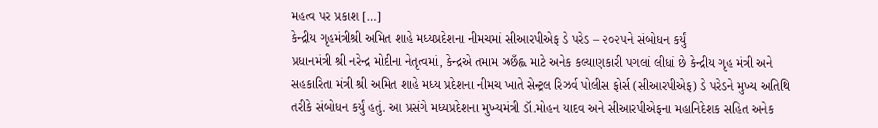મહત્વ પર પ્રકાશ […]
કેન્દ્રીય ગૃહમંત્રીશ્રી અમિત શાહે મધ્યપ્રદેશના નીમચમાં સીઆરપીએફ ડે પરેડ – ૨૦૨૫ને સંબોધન કર્યું
પ્રધાનમંત્રી શ્રી નરેન્દ્ર મોદીના નેતૃત્વમાં, કેન્દ્રએ તમામ ઝ્રછઁહ્લ માટે અનેક કલ્યાણકારી પગલાં લીધાં છે કેન્દ્રીય ગૃહ મંત્રી અને સહકારિતા મંત્રી શ્રી અમિત શાહે મધ્ય પ્રદેશના નીમચ ખાતે સેન્ટ્રલ રિઝર્વ પોલીસ ફોર્સ (સીઆરપીએફ) ડે પરેડને મુખ્ય અતિથિ તરીકે સંબોધન કર્યું હતું. આ પ્રસંગે મધ્યપ્રદેશના મુખ્યમંત્રી ડૉ.મોહન યાદવ અને સીઆરપીએફના મહાનિદેશક સહિત અનેક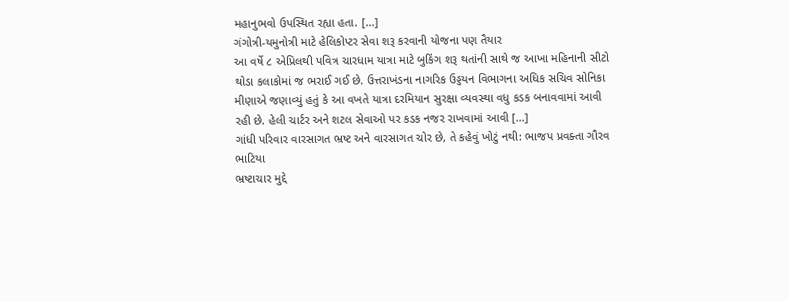મહાનુભવો ઉપસ્થિત રહ્યા હતા. […]
ગંગોત્રી-યમુનોત્રી માટે હેલિકોપ્ટર સેવા શરૂ કરવાની યોજના પણ તૈયાર
આ વર્ષે ૮ એપ્રિલથી પવિત્ર ચારધામ યાત્રા માટે બુકિંગ શરૂ થતાંની સાથે જ આખા મહિનાની સીટો થોડા કલાકોમાં જ ભરાઈ ગઈ છે. ઉત્તરાખંડના નાગરિક ઉડ્ડયન વિભાગના અધિક સચિવ સોનિકા મીણાએ જણાવ્યું હતું કે આ વખતે યાત્રા દરમિયાન સુરક્ષા વ્યવસ્થા વધુ કડક બનાવવામાં આવી રહી છે. હેલી ચાર્ટર અને શટલ સેવાઓ પર કડક નજર રાખવામાં આવી […]
ગાંધી પરિવાર વારસાગત ભ્રષ્ટ અને વારસાગત ચોર છે, તે કહેવું ખોટું નથી: ભાજપ પ્રવક્તા ગૌરવ ભાટિયા
ભ્રષ્ટાચાર મુદ્દે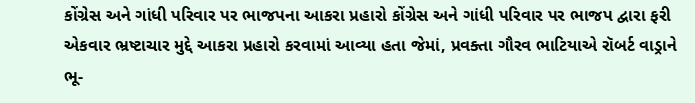કોંગ્રેસ અને ગાંધી પરિવાર પર ભાજપના આકરા પ્રહારો કોંગ્રેસ અને ગાંધી પરિવાર પર ભાજપ દ્વારા ફરી એકવાર ભ્રષ્ટાચાર મુદ્દે આકરા પ્રહારો કરવામાં આવ્યા હતા જેમાં, પ્રવક્તા ગૌરવ ભાટિયાએ રૉબર્ટ વાડ્રાને ભૂ-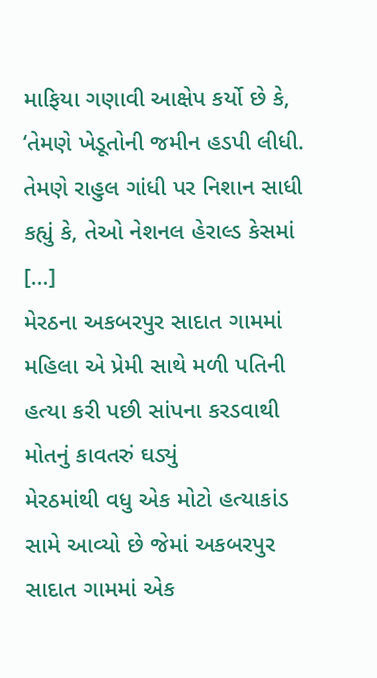માફિયા ગણાવી આક્ષેપ કર્યો છે કે, ‘તેમણે ખેડૂતોની જમીન હડપી લીધી. તેમણે રાહુલ ગાંધી પર નિશાન સાધી કહ્યું કે, તેઓ નેશનલ હેરાલ્ડ કેસમાં […]
મેરઠના અકબરપુર સાદાત ગામમાં મહિલા એ પ્રેમી સાથે મળી પતિની હત્યા કરી પછી સાંપના કરડવાથી મોતનું કાવતરું ઘડ્યું
મેરઠમાંથી વધુ એક મોટો હત્યાકાંડ સામે આવ્યો છે જેમાં અકબરપુર સાદાત ગામમાં એક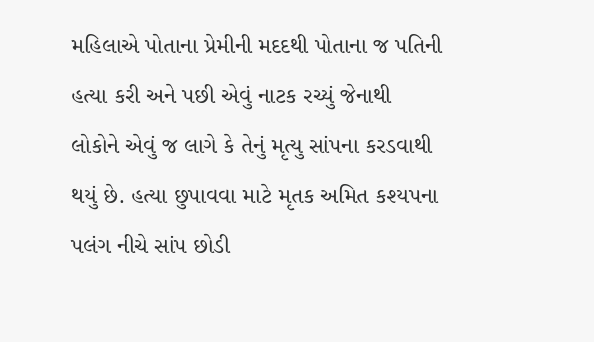મહિલાએ પોતાના પ્રેમીની મદદથી પોતાના જ પતિની હત્યા કરી અને પછી એવું નાટક રચ્યું જેનાથી લોકોને એવું જ લાગે કે તેનું મૃત્યુ સાંપના કરડવાથી થયું છે. હત્યા છુપાવવા માટે મૃતક અમિત કશ્યપના પલંગ નીચે સાંપ છોડી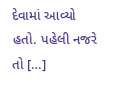દેવામાં આવ્યો હતો. પહેલી નજરે તો […]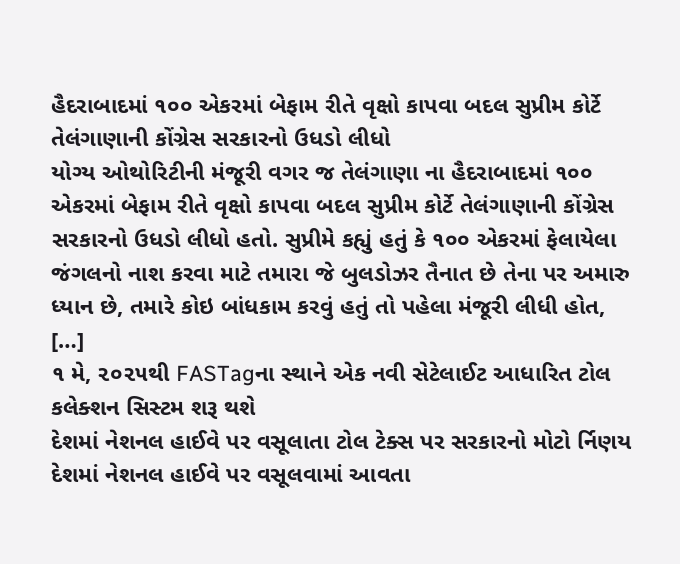હૈદરાબાદમાં ૧૦૦ એકરમાં બેફામ રીતે વૃક્ષો કાપવા બદલ સુપ્રીમ કોર્ટે તેલંગાણાની કોંગ્રેસ સરકારનો ઉધડો લીધો
યોગ્ય ઓથોરિટીની મંજૂરી વગર જ તેલંગાણા ના હૈદરાબાદમાં ૧૦૦ એકરમાં બેફામ રીતે વૃક્ષો કાપવા બદલ સુપ્રીમ કોર્ટે તેલંગાણાની કોંગ્રેસ સરકારનો ઉધડો લીધો હતો. સુપ્રીમે કહ્યું હતું કે ૧૦૦ એકરમાં ફેલાયેલા જંગલનો નાશ કરવા માટે તમારા જે બુલડોઝર તૈનાત છે તેના પર અમારુ ધ્યાન છે, તમારે કોઇ બાંધકામ કરવું હતું તો પહેલા મંજૂરી લીધી હોત, […]
૧ મે, ૨૦૨૫થી FASTagના સ્થાને એક નવી સેટેલાઈટ આધારિત ટોલ કલેક્શન સિસ્ટમ શરૂ થશે
દેશમાં નેશનલ હાઈવે પર વસૂલાતા ટોલ ટેક્સ પર સરકારનો મોટો ર્નિણય દેશમાં નેશનલ હાઈવે પર વસૂલવામાં આવતા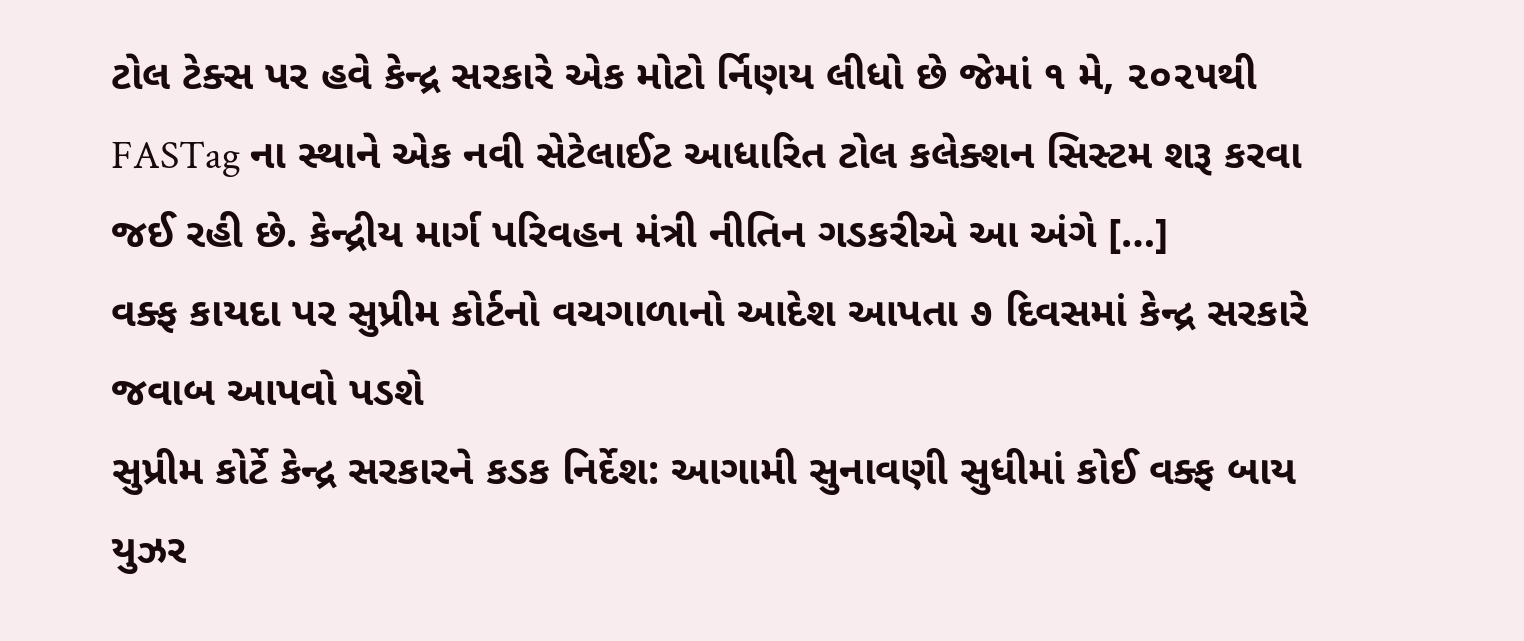ટોલ ટેક્સ પર હવે કેન્દ્ર સરકારે એક મોટો ર્નિણય લીધો છે જેમાં ૧ મે, ૨૦૨૫થી FASTag ના સ્થાને એક નવી સેટેલાઈટ આધારિત ટોલ કલેક્શન સિસ્ટમ શરૂ કરવા જઈ રહી છે. કેન્દ્રીય માર્ગ પરિવહન મંત્રી નીતિન ગડકરીએ આ અંગે […]
વક્ફ કાયદા પર સુપ્રીમ કોર્ટનો વચગાળાનો આદેશ આપતા ૭ દિવસમાં કેન્દ્ર સરકારે જવાબ આપવો પડશે
સુપ્રીમ કોર્ટે કેન્દ્ર સરકારને કડક નિર્દેશ: આગામી સુનાવણી સુધીમાં કોઈ વક્ફ બાય યુઝર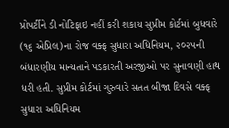પ્રોપર્ટીને ડી નોટિફાઇ નહીં કરી શકાય સુપ્રીમ કોર્ટમાં બુધવારે (૧૬ એપ્રિલ)ના રોજ વક્ફ સુધારા અધિનિયમ, ૨૦૨૫ની બંધારણીય માન્યતાને પડકારતી અરજીઓ પર સુનાવણી હાથ ધરી હતી. સુપ્રીમ કોર્ટમાં ગુરુવારે સતત બીજા દિવસે વક્ફ સુધારા અધિનિયમ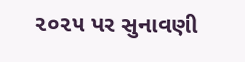૨૦૨૫ પર સુનાવણી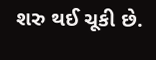શરુ થઈ ચૂકી છે.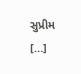સુપ્રીમ […]